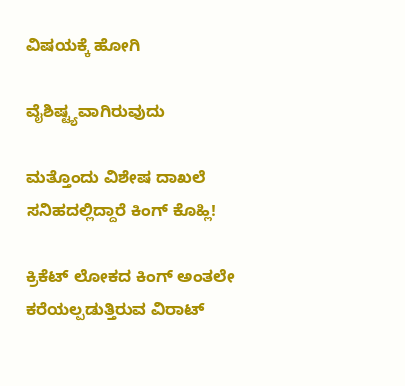ವಿಷಯಕ್ಕೆ ಹೋಗಿ

ವೈಶಿಷ್ಟ್ಯವಾಗಿರುವುದು

ಮತ್ತೊಂದು ವಿಶೇಷ ದಾಖಲೆ ಸನಿಹದಲ್ಲಿದ್ದಾರೆ ಕಿಂಗ್ ಕೊಹ್ಲಿ!

ಕ್ರಿಕೆಟ್ ಲೋಕದ ಕಿಂಗ್ ಅಂತಲೇ ಕರೆಯಲ್ಪಡುತ್ತಿರುವ ವಿರಾಟ್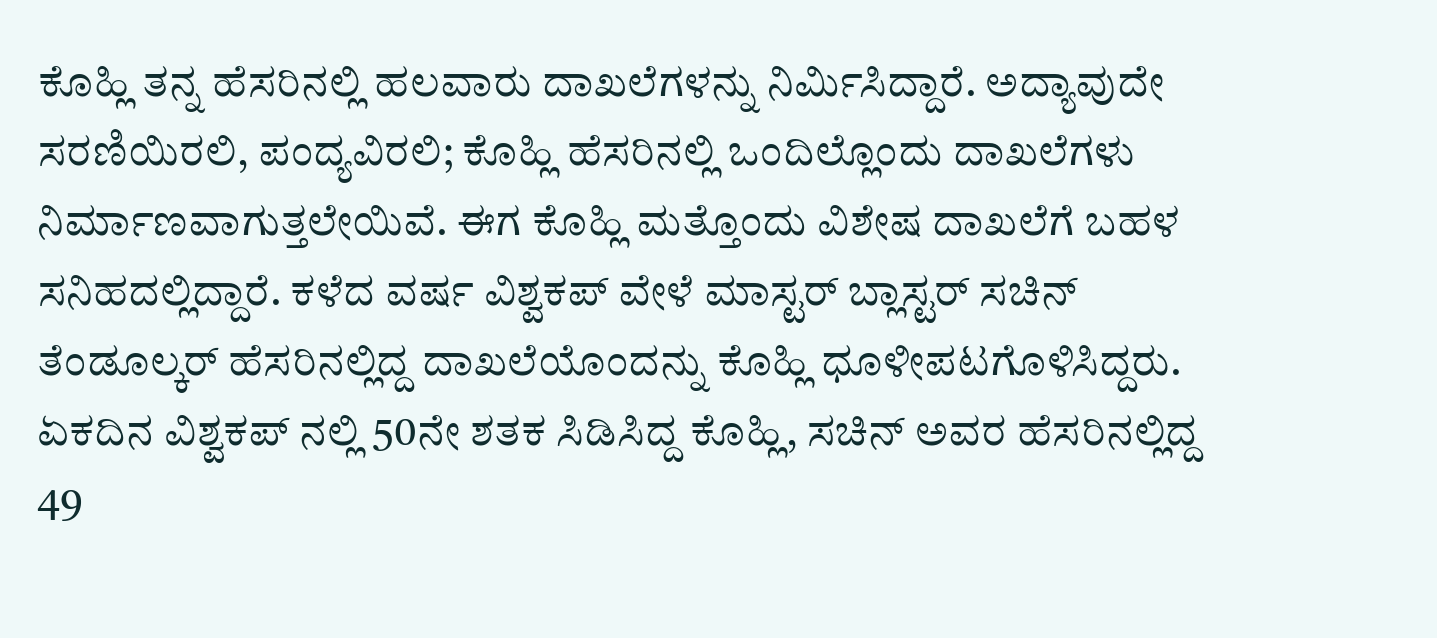ಕೊಹ್ಲಿ ತನ್ನ ಹೆಸರಿನಲ್ಲಿ ಹಲವಾರು ದಾಖಲೆಗಳನ್ನು ನಿರ್ಮಿಸಿದ್ದಾರೆ. ಅದ್ಯಾವುದೇ ಸರಣಿಯಿರಲಿ, ಪಂದ್ಯವಿರಲಿ; ಕೊಹ್ಲಿ ಹೆಸರಿನಲ್ಲಿ ಒಂದಿಲ್ಲೊಂದು ದಾಖಲೆಗಳು ನಿರ್ಮಾಣವಾಗುತ್ತಲೇಯಿವೆ. ಈಗ ಕೊಹ್ಲಿ ಮತ್ತೊಂದು ವಿಶೇಷ ದಾಖಲೆಗೆ ಬಹಳ ಸನಿಹದಲ್ಲಿದ್ದಾರೆ. ಕಳೆದ ವರ್ಷ ವಿಶ್ವಕಪ್ ವೇಳೆ ಮಾಸ್ಟರ್ ಬ್ಲಾಸ್ಟರ್ ಸಚಿನ್ ತೆಂಡೂಲ್ಕರ್ ಹೆಸರಿನಲ್ಲಿದ್ದ ದಾಖಲೆಯೊಂದನ್ನು ಕೊಹ್ಲಿ ಧೂಳೀಪಟಗೊಳಿಸಿದ್ದರು. ಏಕದಿನ ವಿಶ್ವಕಪ್ ನಲ್ಲಿ 50ನೇ ಶತಕ ಸಿಡಿಸಿದ್ದ ಕೊಹ್ಲಿ, ಸಚಿನ್ ಅವರ ಹೆಸರಿನಲ್ಲಿದ್ದ 49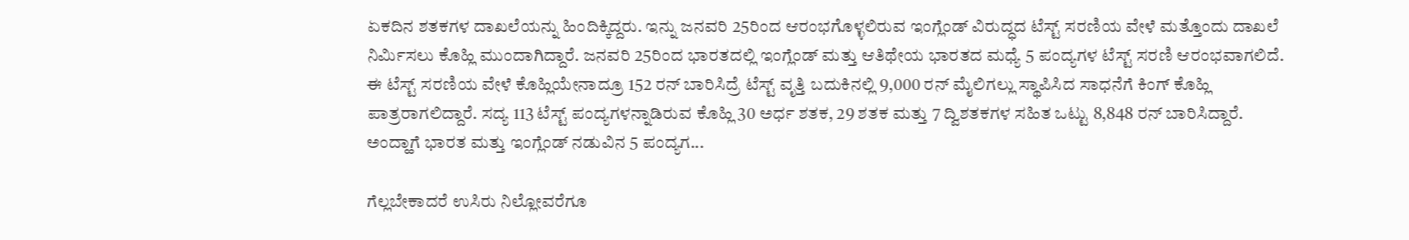ಏಕದಿನ ಶತಕಗಳ ದಾಖಲೆಯನ್ನು ಹಿಂದಿಕ್ಕಿದ್ದರು. ಇನ್ನು ಜನವರಿ 25ರಿಂದ ಆರಂಭಗೊಳ್ಳಲಿರುವ ಇಂಗ್ಲೆಂಡ್ ವಿರುದ್ಧದ ಟೆಸ್ಟ್ ಸರಣಿಯ ವೇಳೆ ಮತ್ತೊಂದು ದಾಖಲೆ ನಿರ್ಮಿಸಲು ಕೊಹ್ಲಿ ಮುಂದಾಗಿದ್ದಾರೆ. ಜನವರಿ 25ರಿಂದ ಭಾರತದಲ್ಲಿ ಇಂಗ್ಲೆಂಡ್ ಮತ್ತು ಆತಿಥೇಯ ಭಾರತದ ಮಧ್ಯೆ 5 ಪಂದ್ಯಗಳ ಟೆಸ್ಟ್ ಸರಣಿ ಆರಂಭವಾಗಲಿದೆ. ಈ ಟೆಸ್ಟ್ ಸರಣಿಯ ವೇಳೆ ಕೊಹ್ಲಿಯೇನಾದ್ರೂ 152 ರನ್ ಬಾರಿಸಿದ್ರೆ ಟೆಸ್ಟ್ ವೃತ್ತಿ ಬದುಕಿನಲ್ಲಿ 9,000 ರನ್ ಮೈಲಿಗಲ್ಲು ಸ್ಥಾಪಿಸಿದ ಸಾಧನೆಗೆ ಕಿಂಗ್ ಕೊಹ್ಲಿ ಪಾತ್ರರಾಗಲಿದ್ದಾರೆ. ಸದ್ಯ 113 ಟೆಸ್ಟ್ ಪಂದ್ಯಗಳನ್ನಾಡಿರುವ ಕೊಹ್ಲಿ 30 ಅರ್ಧ ಶತಕ, 29 ಶತಕ ಮತ್ತು 7 ದ್ವಿಶತಕಗಳ ಸಹಿತ ಒಟ್ಟು 8,848 ರನ್ ಬಾರಿಸಿದ್ದಾರೆ. ಅಂದ್ಹಾಗೆ ಭಾರತ ಮತ್ತು ಇಂಗ್ಲೆಂಡ್ ನಡುವಿನ 5 ಪಂದ್ಯಗ...

ಗೆಲ್ಲಬೇಕಾದರೆ ಉಸಿರು ನಿಲ್ಲೋವರೆಗೂ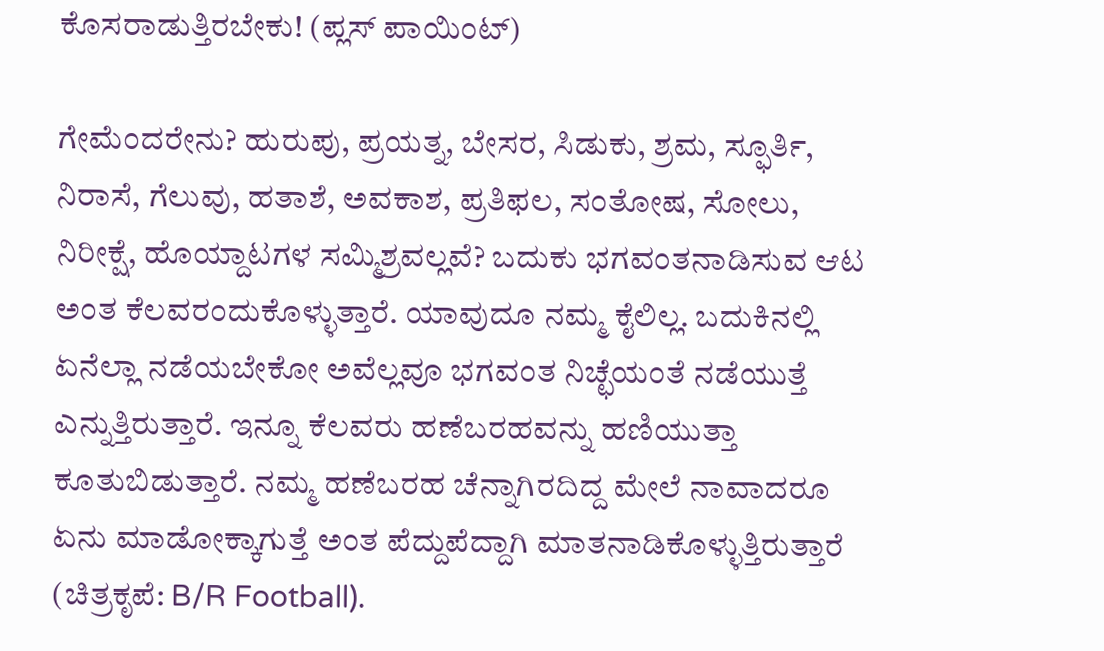ಕೊಸರಾಡುತ್ತಿರಬೇಕು! (ಪ್ಲಸ್ ಪಾಯಿಂಟ್)

ಗೇಮೆಂದರೇನು? ಹುರುಪು, ಪ್ರಯತ್ನ, ಬೇಸರ, ಸಿಡುಕು, ಶ್ರಮ, ಸ್ಫೂರ್ತಿ, ನಿರಾಸೆ, ಗೆಲುವು, ಹತಾಶೆ, ಅವಕಾಶ, ಪ್ರತಿಫಲ, ಸಂತೋಷ, ಸೋಲು, ನಿರೀಕ್ಷೆ, ಹೊಯ್ದಾಟಗಳ ಸಮ್ಮಿಶ್ರವಲ್ಲವೆ? ಬದುಕು ಭಗವಂತನಾಡಿಸುವ ಆಟ ಅಂತ ಕೆಲವರಂದುಕೊಳ್ಳುತ್ತಾರೆ. ಯಾವುದೂ ನಮ್ಮ ಕೈಲಿಲ್ಲ. ಬದುಕಿನಲ್ಲಿ ಏನೆಲ್ಲಾ ನಡೆಯಬೇಕೋ ಅವೆಲ್ಲವೂ ಭಗವಂತ ನಿಚ್ಛೆಯಂತೆ ನಡೆಯುತ್ತೆ ಎನ್ನುತ್ತಿರುತ್ತಾರೆ. ಇನ್ನೂ ಕೆಲವರು ಹಣೆಬರಹವನ್ನು ಹಣಿಯುತ್ತಾ ಕೂತುಬಿಡುತ್ತಾರೆ. ನಮ್ಮ ಹಣೆಬರಹ ಚೆನ್ನಾಗಿರದಿದ್ದ ಮೇಲೆ ನಾವಾದರೂ ಏನು ಮಾಡೋಕ್ಕಾಗುತ್ತೆ ಅಂತ ಪೆದ್ದುಪೆದ್ದಾಗಿ ಮಾತನಾಡಿಕೊಳ್ಳುತ್ತಿರುತ್ತಾರೆ (ಚಿತ್ರಕೃಪೆ: B/R Football).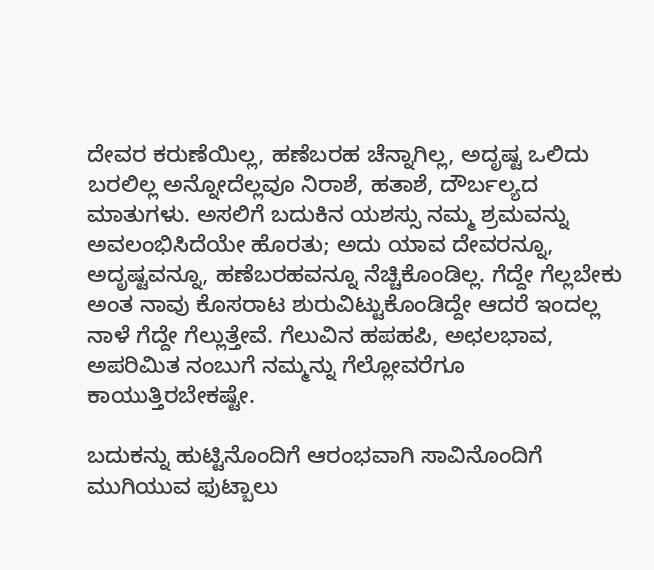ದೇವರ ಕರುಣೆಯಿಲ್ಲ, ಹಣೆಬರಹ ಚೆನ್ನಾಗಿಲ್ಲ, ಅದೃಷ್ಟ ಒಲಿದು ಬರಲಿಲ್ಲ ಅನ್ನೋದೆಲ್ಲವೂ ನಿರಾಶೆ, ಹತಾಶೆ, ದೌರ್ಬಲ್ಯದ ಮಾತುಗಳು. ಅಸಲಿಗೆ ಬದುಕಿನ ಯಶಸ್ಸು ನಮ್ಮ ಶ್ರಮವನ್ನು ಅವಲಂಭಿಸಿದೆಯೇ ಹೊರತು; ಅದು ಯಾವ ದೇವರನ್ನೂ, ಅದೃಷ್ಟವನ್ನೂ, ಹಣೆಬರಹವನ್ನೂ ನೆಚ್ಚಿಕೊಂಡಿಲ್ಲ. ಗೆದ್ದೇ ಗೆಲ್ಲಬೇಕು ಅಂತ ನಾವು ಕೊಸರಾಟ ಶುರುವಿಟ್ಟುಕೊಂಡಿದ್ದೇ ಆದರೆ ಇಂದಲ್ಲ ನಾಳೆ ಗೆದ್ದೇ ಗೆಲ್ಲುತ್ತೇವೆ. ಗೆಲುವಿನ ಹಪಹಪಿ, ಅಛಲಭಾವ, ಅಪರಿಮಿತ ನಂಬುಗೆ ನಮ್ಮನ್ನು ಗೆಲ್ಲೋವರೆಗೂ ಕಾಯುತ್ತಿರಬೇಕಷ್ಟೇ.

ಬದುಕನ್ನು ಹುಟ್ಟಿನೊಂದಿಗೆ ಆರಂಭವಾಗಿ ಸಾವಿನೊಂದಿಗೆ ಮುಗಿಯುವ ಫುಟ್ಬಾಲು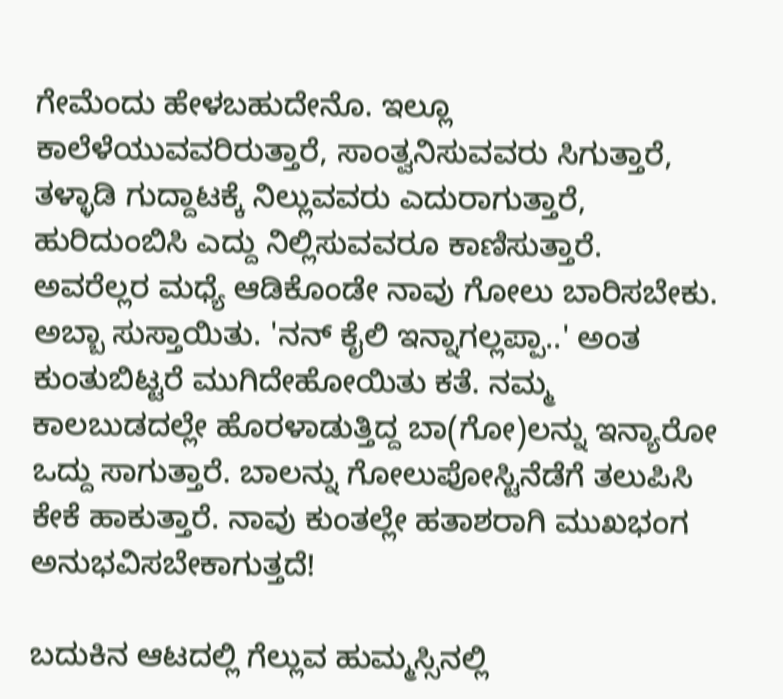ಗೇಮೆಂದು ಹೇಳಬಹುದೇನೊ. ಇಲ್ಲೂ ಕಾಲೆಳೆಯುವವರಿರುತ್ತಾರೆ, ಸಾಂತ್ವನಿಸುವವರು ಸಿಗುತ್ತಾರೆ, ತಳ್ಳಾಡಿ ಗುದ್ದಾಟಕ್ಕೆ ನಿಲ್ಲುವವರು ಎದುರಾಗುತ್ತಾರೆ, ಹುರಿದುಂಬಿಸಿ ಎದ್ದು ನಿಲ್ಲಿಸುವವರೂ ಕಾಣಿಸುತ್ತಾರೆ. ಅವರೆಲ್ಲರ ಮಧ್ಯೆ ಆಡಿಕೊಂಡೇ ನಾವು ಗೋಲು ಬಾರಿಸಬೇಕು. ಅಬ್ಬಾ ಸುಸ್ತಾಯಿತು. 'ನನ್ ಕೈಲಿ ಇನ್ನಾಗಲ್ಲಪ್ಪಾ..' ಅಂತ ಕುಂತುಬಿಟ್ಟರೆ ಮುಗಿದೇಹೋಯಿತು ಕತೆ. ನಮ್ಮ ಕಾಲಬುಡದಲ್ಲೇ ಹೊರಳಾಡುತ್ತಿದ್ದ ಬಾ(ಗೋ)ಲನ್ನು ಇನ್ಯಾರೋ ಒದ್ದು ಸಾಗುತ್ತಾರೆ. ಬಾಲನ್ನು ಗೋಲುಪೋಸ್ಟಿನೆಡೆಗೆ ತಲುಪಿಸಿ ಕೇಕೆ ಹಾಕುತ್ತಾರೆ. ನಾವು ಕುಂತಲ್ಲೇ ಹತಾಶರಾಗಿ ಮುಖಭಂಗ ಅನುಭವಿಸಬೇಕಾಗುತ್ತದೆ!

ಬದುಕಿನ ಆಟದಲ್ಲಿ ಗೆಲ್ಲುವ ಹುಮ್ಮಸ್ಸಿನಲ್ಲಿ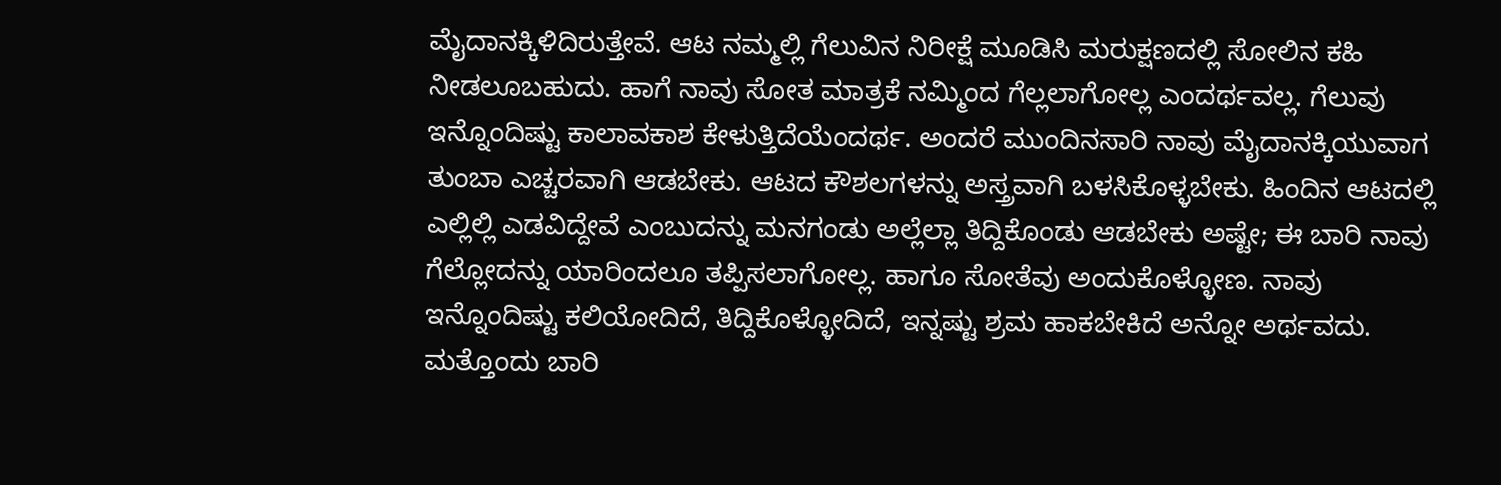ಮೈದಾನಕ್ಕಿಳಿದಿರುತ್ತೇವೆ. ಆಟ ನಮ್ಮಲ್ಲಿ ಗೆಲುವಿನ ನಿರೀಕ್ಷೆ ಮೂಡಿಸಿ ಮರುಕ್ಷಣದಲ್ಲಿ ಸೋಲಿನ ಕಹಿ ನೀಡಲೂಬಹುದು. ಹಾಗೆ ನಾವು ಸೋತ ಮಾತ್ರಕೆ ನಮ್ಮಿಂದ ಗೆಲ್ಲಲಾಗೋಲ್ಲ ಎಂದರ್ಥವಲ್ಲ. ಗೆಲುವು ಇನ್ನೊಂದಿಷ್ಟು ಕಾಲಾವಕಾಶ ಕೇಳುತ್ತಿದೆಯೆಂದರ್ಥ. ಅಂದರೆ ಮುಂದಿನಸಾರಿ ನಾವು ಮೈದಾನಕ್ಕಿಯುವಾಗ ತುಂಬಾ ಎಚ್ಚರವಾಗಿ ಆಡಬೇಕು. ಆಟದ ಕೌಶಲಗಳನ್ನು ಅಸ್ತ್ರವಾಗಿ ಬಳಸಿಕೊಳ್ಳಬೇಕು. ಹಿಂದಿನ ಆಟದಲ್ಲಿ ಎಲ್ಲಿಲ್ಲಿ ಎಡವಿದ್ದೇವೆ ಎಂಬುದನ್ನು ಮನಗಂಡು ಅಲ್ಲೆಲ್ಲಾ ತಿದ್ದಿಕೊಂಡು ಆಡಬೇಕು ಅಷ್ಟೇ; ಈ ಬಾರಿ ನಾವು ಗೆಲ್ಲೋದನ್ನು ಯಾರಿಂದಲೂ ತಪ್ಪಿಸಲಾಗೋಲ್ಲ. ಹಾಗೂ ಸೋತೆವು ಅಂದುಕೊಳ್ಳೋಣ. ನಾವು ಇನ್ನೊಂದಿಷ್ಟು ಕಲಿಯೋದಿದೆ, ತಿದ್ದಿಕೊಳ್ಳೋದಿದೆ, ಇನ್ನಷ್ಟು ಶ್ರಮ ಹಾಕಬೇಕಿದೆ ಅನ್ನೋ ಅರ್ಥವದು. ಮತ್ತೊಂದು ಬಾರಿ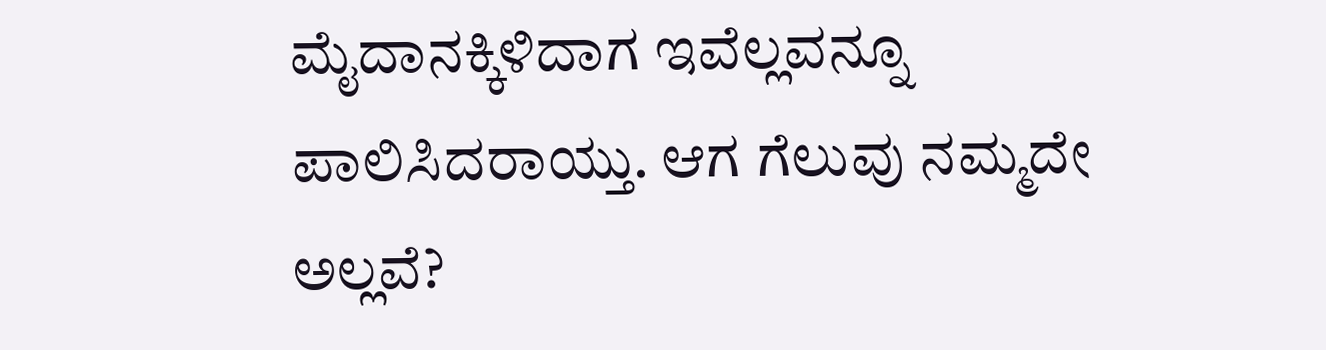ಮೈದಾನಕ್ಕಿಳಿದಾಗ ಇವೆಲ್ಲವನ್ನೂ ಪಾಲಿಸಿದರಾಯ್ತು. ಆಗ ಗೆಲುವು ನಮ್ಮದೇ ಅಲ್ಲವೆ?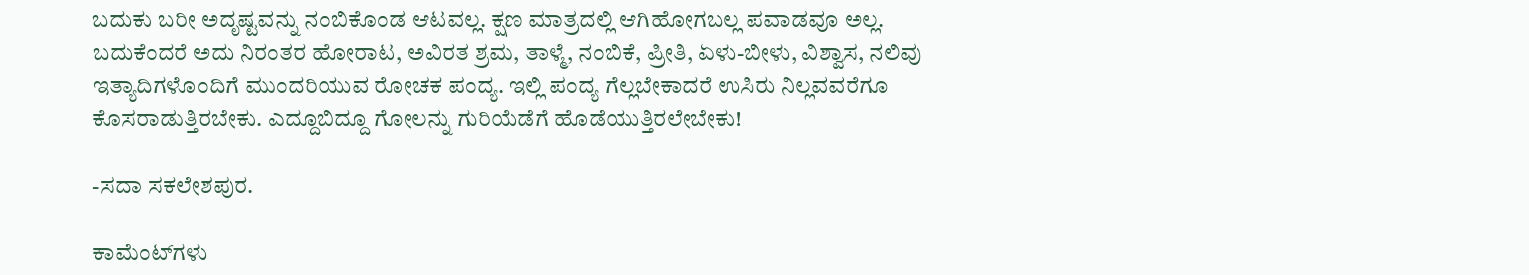ಬದುಕು ಬರೀ ಅದೃಷ್ಟವನ್ನು ನಂಬಿಕೊಂಡ ಆಟವಲ್ಲ. ಕ್ಷಣ ಮಾತ್ರದಲ್ಲಿ ಆಗಿಹೋಗಬಲ್ಲ ಪವಾಡವೂ ಅಲ್ಲ. ಬದುಕೆಂದರೆ ಅದು ನಿರಂತರ ಹೋರಾಟ, ಅವಿರತ ಶ್ರಮ, ತಾಳ್ಮೆ, ನಂಬಿಕೆ, ಪ್ರೀತಿ, ಏಳು-ಬೀಳು, ವಿಶ್ವಾಸ, ನಲಿವು ಇತ್ಯಾದಿಗಳೊಂದಿಗೆ ಮುಂದರಿಯುವ ರೋಚಕ ಪಂದ್ಯ. ಇಲ್ಲಿ ಪಂದ್ಯ ಗೆಲ್ಲಬೇಕಾದರೆ ಉಸಿರು ನಿಲ್ಲವವರೆಗೂ ಕೊಸರಾಡುತ್ತಿರಬೇಕು. ಎದ್ದೂಬಿದ್ದೂ ಗೋಲನ್ನು ಗುರಿಯೆಡೆಗೆ ಹೊಡೆಯುತ್ತಿರಲೇಬೇಕು!

-ಸದಾ ಸಕಲೇಶಪುರ.

ಕಾಮೆಂಟ್‌ಗಳು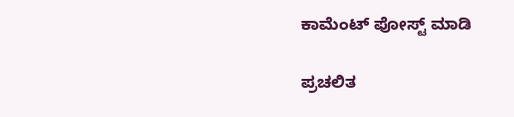ಕಾಮೆಂಟ್‌‌ ಪೋಸ್ಟ್‌ ಮಾಡಿ

ಪ್ರಚಲಿತ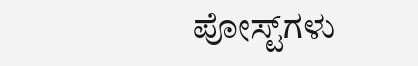ಪೋಸ್ಟ್‌ಗಳು